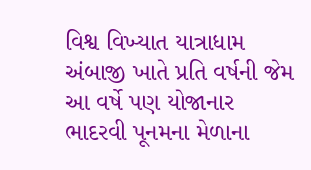વિશ્વ વિખ્યાત યાત્રાધામ અંબાજી ખાતે પ્રતિ વર્ષની જેમ આ વર્ષે પણ યોજાનાર ભાદરવી પૂનમના મેળાના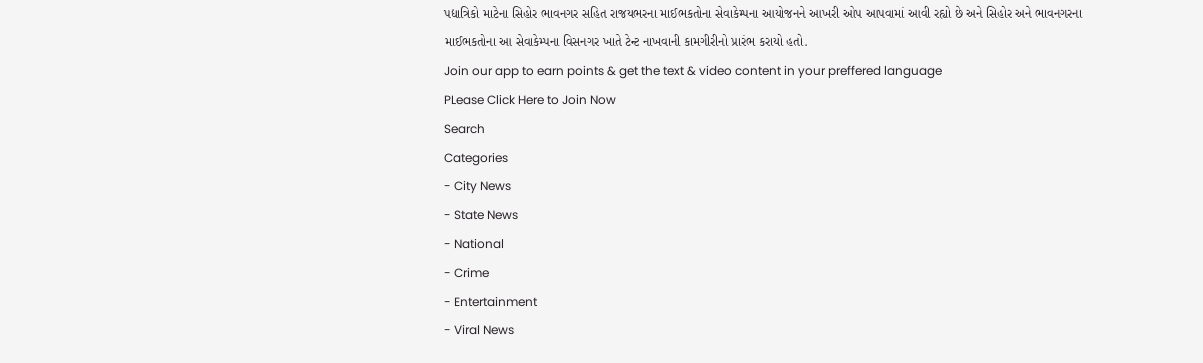પદ્યાત્રિકો માટેના સિહોર ભાવનગર સહિત રાજયભરના માઈભકતોના સેવાકેમ્પના આયોજનને આખરી ઓપ આપવામાં આવી રહ્યો છે અને સિહોર અને ભાવનગરના માઈભકતોના આ સેવાકેમ્પના વિસનગર ખાતે ટેન્ટ નાખવાની કામગીરીનો પ્રારંભ કરાયો હતો.
Join our app to earn points & get the text & video content in your preffered language
PLease Click Here to Join Now
Search
Categories
- City News
- State News
- National
- Crime
- Entertainment
- Viral News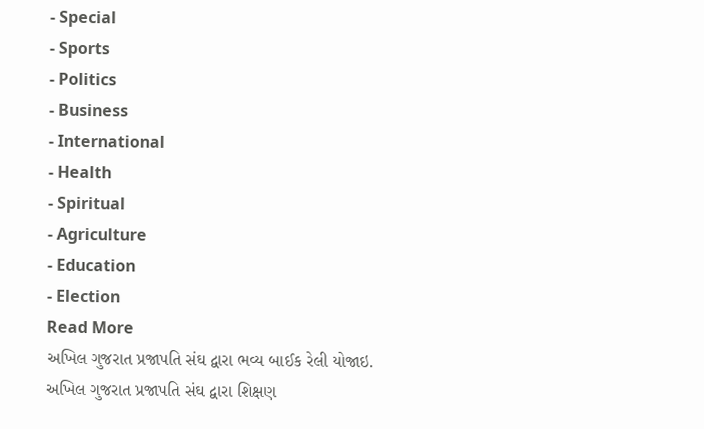- Special
- Sports
- Politics
- Business
- International
- Health
- Spiritual
- Agriculture
- Education
- Election
Read More
અખિલ ગુજરાત પ્રજાપતિ સંઘ દ્વારા ભવ્ય બાઈક રેલી યોજાઇ.
અખિલ ગુજરાત પ્રજાપતિ સંઘ દ્વારા શિક્ષણ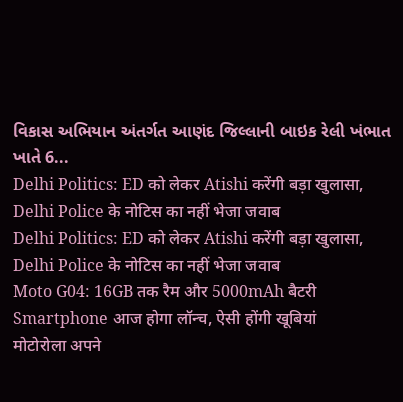વિકાસ અભિયાન અંતર્ગત આણંદ જિલ્લાની બાઇક રેલી ખંભાત ખાતે 6...
Delhi Politics: ED को लेकर Atishi करेंगी बड़ा खुलासा, Delhi Police के नोटिस का नहीं भेजा जवाब
Delhi Politics: ED को लेकर Atishi करेंगी बड़ा खुलासा, Delhi Police के नोटिस का नहीं भेजा जवाब
Moto G04: 16GB तक रैम और 5000mAh बैटरी Smartphone आज होगा लॉन्च, ऐसी होंगी खूबियां
मोटोरोला अपने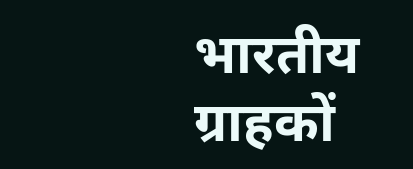भारतीय ग्राहकों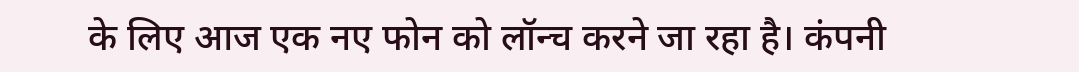के लिए आज एक नए फोन को लॉन्च करने जा रहा है। कंपनी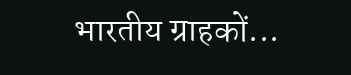भारतीय ग्राहकों...